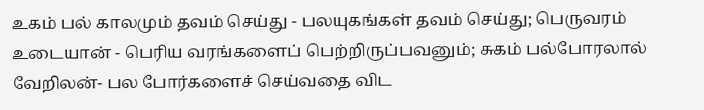உகம் பல் காலமும் தவம் செய்து - பலயுகங்கள் தவம் செய்து; பெருவரம் உடையான் - பெரிய வரங்களைப் பெற்றிருப்பவனும்; சுகம் பல்போரலால் வேறிலன்- பல போர்களைச் செய்வதை விட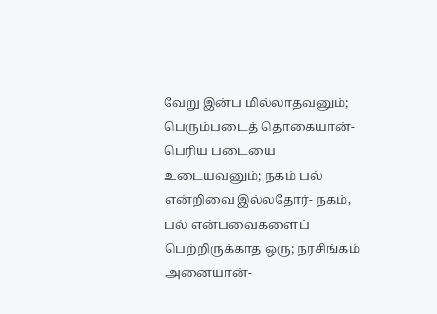வேறு இன்ப மில்லாதவனும்; பெரும்படைத் தொகையான்- பெரிய படையை உடையவனும்; நகம் பல் என்றிவை இல்லதோர்- நகம், பல் என்பவைகளைப் பெற்றிருக்காத ஒரு; நரசிங்கம் அனையான்-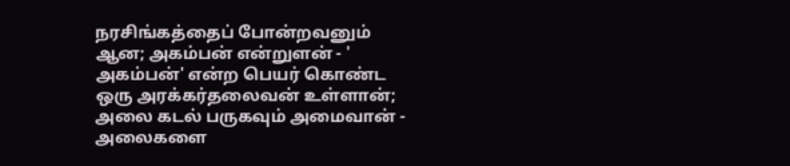நரசிங்கத்தைப் போன்றவனும் ஆன; அகம்பன் என்றுளன் - ' அகம்பன்' என்ற பெயர் கொண்ட ஒரு அரக்கர்தலைவன் உள்ளான்; அலை கடல் பருகவும் அமைவான் - அலைகளை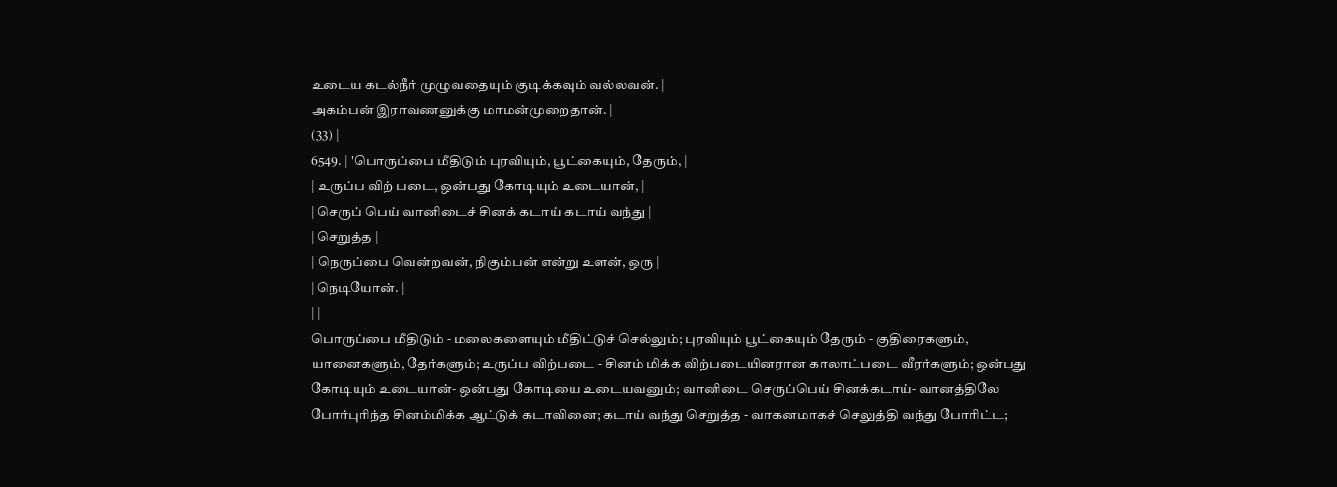உடைய கடல்நீர் முழுவதையும் குடிக்கவும் வல்லவன். |
அகம்பன் இராவணனுக்கு மாமன்முறைதான். |
(33) |
6549. | 'பொருப்பை மீதிடும் புரவியும், பூட்கையும், தேரும், |
| உருப்ப விற் படை, ஒன்பது கோடியும் உடையான், |
| செருப் பெய் வானிடைச் சினக் கடாய் கடாய் வந்து |
| செறுத்த |
| நெருப்பை வென்றவன், நிகும்பன் என்று உளன், ஒரு |
| நெடியோன். |
| |
பொருப்பை மீதிடும் - மலைகளையும் மீதிட்டுச் செல்லும்; புரவியும் பூட்கையும் தேரும் - குதிரைகளும், யானைகளும், தேர்களும்; உருப்ப விற்படை - சினம் மிக்க விற்படையினரான காலாட்படை வீரர்களும்; ஒன்பது கோடியும் உடையான்- ஒன்பது கோடியை உடையவனும்; வானிடை செருப்பெய் சினக்கடாய்- வானத்திலே போர்புரிந்த சினம்மிக்க ஆட்டுக் கடாவினை; கடாய் வந்து செறுத்த - வாகனமாகச் செலுத்தி வந்து போரிட்ட;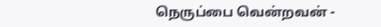நெருப்பை வென்றவன் -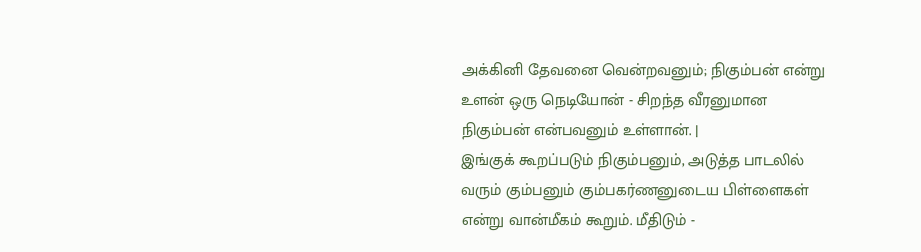அக்கினி தேவனை வென்றவனும்; நிகும்பன் என்று உளன் ஒரு நெடியோன் - சிறந்த வீரனுமான நிகும்பன் என்பவனும் உள்ளான். |
இங்குக் கூறப்படும் நிகும்பனும், அடுத்த பாடலில் வரும் கும்பனும் கும்பகர்ணனுடைய பிள்ளைகள் என்று வான்மீகம் கூறும். மீதிடும் -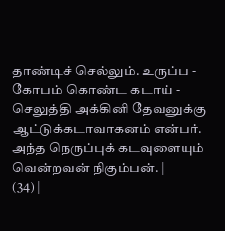தாண்டிச் செல்லும். உருப்ப - கோபம் கொண்ட கடாய் - செலுத்தி அக்கினி தேவனுக்கு ஆட்டுக்கடாவாகனம் என்பர். அந்த நெருப்புக் கடவுளையும் வென்றவன் நிகும்பன். |
(34) |